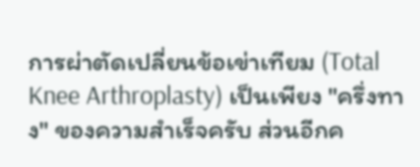การผ่าตัดเปลี่ยนข้อเข่าเทียม (Total Knee Arthroplasty) เป็นเพียง "ครึ่งทาง" ของความสำเร็จครับ ส่วนอีกค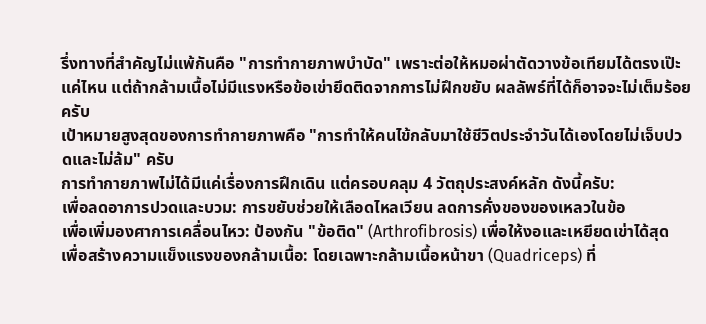รึ่งทางที่สำคัญไม่แพ้กันคือ "การทำกายภาพบำบัด" เพราะต่อให้หมอผ่าตัดวางข้อเทียมได้ตรงเป๊ะแค่ไหน แต่ถ้ากล้ามเนื้อไม่มีแรงหรือข้อเข่ายึดติดจากการไม่ฝึกขยับ ผลลัพธ์ที่ได้ก็อาจจะไม่เต็มร้อยครับ
เป้าหมายสูงสุดของการทำกายภาพคือ "การทำให้คนไข้กลับมาใช้ชีวิตประจำวันได้เองโดยไม่เจ็บปวดและไม่ล้ม" ครับ
การทำกายภาพไม่ได้มีแค่เรื่องการฝึกเดิน แต่ครอบคลุม 4 วัตถุประสงค์หลัก ดังนี้ครับ:
เพื่อลดอาการปวดและบวม: การขยับช่วยให้เลือดไหลเวียน ลดการคั่งของของเหลวในข้อ
เพื่อเพิ่มองศาการเคลื่อนไหว: ป้องกัน "ข้อติด" (Arthrofibrosis) เพื่อให้งอและเหยียดเข่าได้สุด
เพื่อสร้างความแข็งแรงของกล้ามเนื้อ: โดยเฉพาะกล้ามเนื้อหน้าขา (Quadriceps) ที่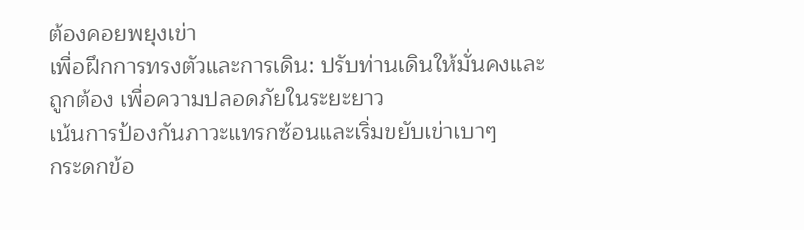ต้องคอยพยุงเข่า
เพื่อฝึกการทรงตัวและการเดิน: ปรับท่านเดินให้มั่นคงและถูกต้อง เพื่อความปลอดภัยในระยะยาว
เน้นการป้องกันภาวะแทรกซ้อนและเริ่มขยับเข่าเบาๆ
กระดกข้อ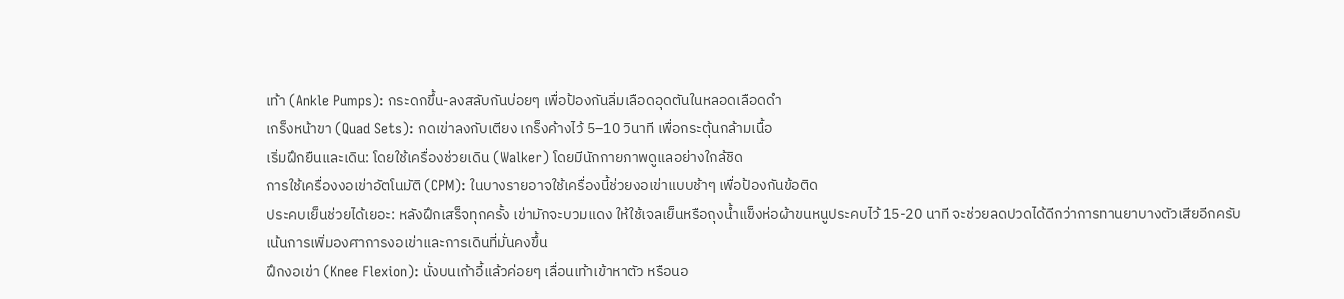เท้า (Ankle Pumps): กระดกขึ้น-ลงสลับกันบ่อยๆ เพื่อป้องกันลิ่มเลือดอุดตันในหลอดเลือดดำ
เกร็งหน้าขา (Quad Sets): กดเข่าลงกับเตียง เกร็งค้างไว้ 5–10 วินาที เพื่อกระตุ้นกล้ามเนื้อ
เริ่มฝึกยืนและเดิน: โดยใช้เครื่องช่วยเดิน (Walker) โดยมีนักกายภาพดูแลอย่างใกล้ชิด
การใช้เครื่องงอเข่าอัตโนมัติ (CPM): ในบางรายอาจใช้เครื่องนี้ช่วยงอเข่าแบบช้าๆ เพื่อป้องกันข้อติด
ประคบเย็นช่วยได้เยอะ: หลังฝึกเสร็จทุกครั้ง เข่ามักจะบวมแดง ให้ใช้เจลเย็นหรือถุงน้ำแข็งห่อผ้าขนหนูประคบไว้ 15-20 นาที จะช่วยลดปวดได้ดีกว่าการทานยาบางตัวเสียอีกครับ
เน้นการเพิ่มองศาการงอเข่าและการเดินที่มั่นคงขึ้น
ฝึกงอเข่า (Knee Flexion): นั่งบนเก้าอี้แล้วค่อยๆ เลื่อนเท้าเข้าหาตัว หรือนอ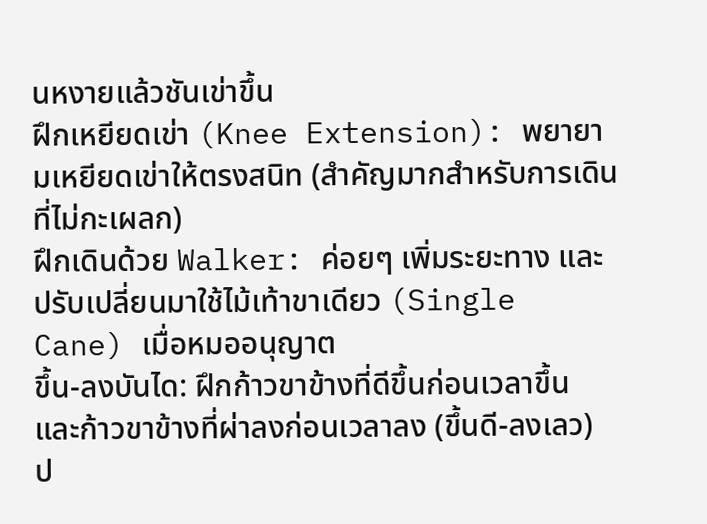นหงายแล้วชันเข่าขึ้น
ฝึกเหยียดเข่า (Knee Extension): พยายามเหยียดเข่าให้ตรงสนิท (สำคัญมากสำหรับการเดินที่ไม่กะเผลก)
ฝึกเดินด้วย Walker: ค่อยๆ เพิ่มระยะทาง และปรับเปลี่ยนมาใช้ไม้เท้าขาเดียว (Single Cane) เมื่อหมออนุญาต
ขึ้น-ลงบันได: ฝึกก้าวขาข้างที่ดีขึ้นก่อนเวลาขึ้น และก้าวขาข้างที่ผ่าลงก่อนเวลาลง (ขึ้นดี-ลงเลว)
ป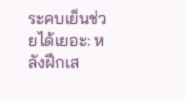ระคบเย็นช่วยได้เยอะ: หลังฝึกเส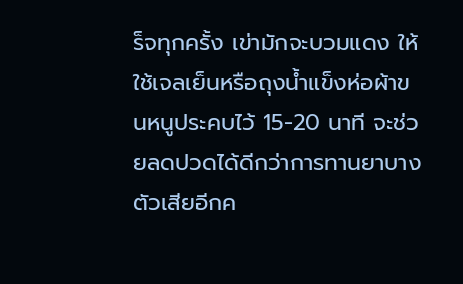ร็จทุกครั้ง เข่ามักจะบวมแดง ให้ใช้เจลเย็นหรือถุงน้ำแข็งห่อผ้าขนหนูประคบไว้ 15-20 นาที จะช่วยลดปวดได้ดีกว่าการทานยาบางตัวเสียอีกค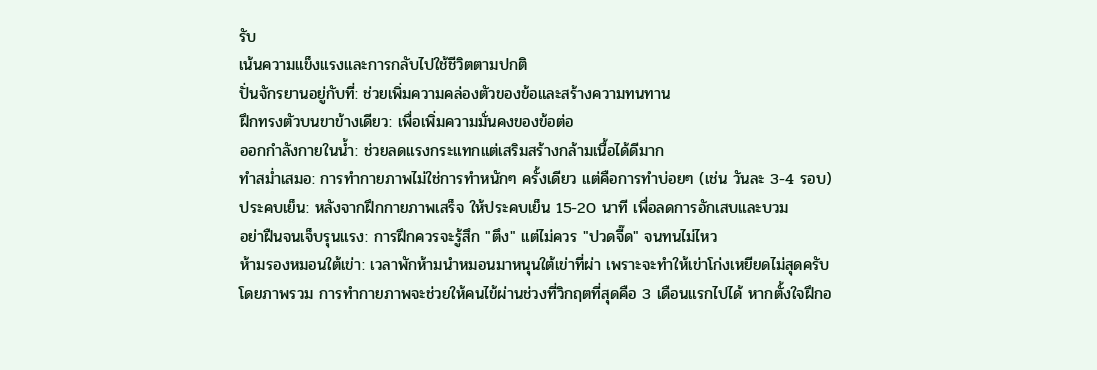รับ
เน้นความแข็งแรงและการกลับไปใช้ชีวิตตามปกติ
ปั่นจักรยานอยู่กับที่: ช่วยเพิ่มความคล่องตัวของข้อและสร้างความทนทาน
ฝึกทรงตัวบนขาข้างเดียว: เพื่อเพิ่มความมั่นคงของข้อต่อ
ออกกำลังกายในน้ำ: ช่วยลดแรงกระแทกแต่เสริมสร้างกล้ามเนื้อได้ดีมาก
ทำสม่ำเสมอ: การทำกายภาพไม่ใช่การทำหนักๆ ครั้งเดียว แต่คือการทำบ่อยๆ (เช่น วันละ 3-4 รอบ)
ประคบเย็น: หลังจากฝึกกายภาพเสร็จ ให้ประคบเย็น 15-20 นาที เพื่อลดการอักเสบและบวม
อย่าฝืนจนเจ็บรุนแรง: การฝึกควรจะรู้สึก "ตึง" แต่ไม่ควร "ปวดจี๊ด" จนทนไม่ไหว
ห้ามรองหมอนใต้เข่า: เวลาพักห้ามนำหมอนมาหนุนใต้เข่าที่ผ่า เพราะจะทำให้เข่าโก่งเหยียดไม่สุดครับ
โดยภาพรวม การทำกายภาพจะช่วยให้คนไข้ผ่านช่วงที่วิกฤตที่สุดคือ 3 เดือนแรกไปได้ หากตั้งใจฝึกอ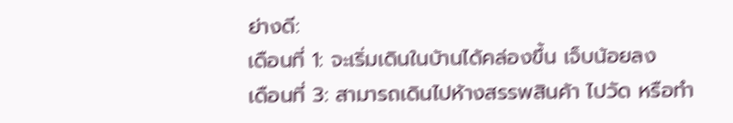ย่างดี:
เดือนที่ 1: จะเริ่มเดินในบ้านได้คล่องขึ้น เจ็บน้อยลง
เดือนที่ 3: สามารถเดินไปห้างสรรพสินค้า ไปวัด หรือทำ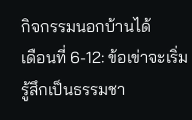กิจกรรมนอกบ้านได้
เดือนที่ 6-12: ข้อเข่าจะเริ่มรู้สึกเป็นธรรมชา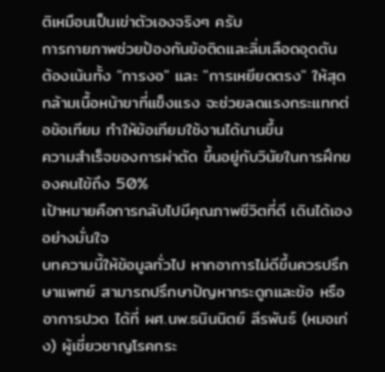ติเหมือนเป็นเข่าตัวเองจริงๆ ครับ
การกายภาพช่วยป้องกันข้อติดและลิ่มเลือดอุดตัน
ต้องเน้นทั้ง "การงอ" และ "การเหยียดตรง" ให้สุด
กล้ามเนื้อหน้าขาที่แข็งแรง จะช่วยลดแรงกระแทกต่อข้อเทียม ทำให้ข้อเทียมใช้งานได้นานขึ้น
ความสำเร็จของการผ่าตัด ขึ้นอยู่กับวินัยในการฝึกของคนไข้ถึง 50%
เป้าหมายคือการกลับไปมีคุณภาพชีวิตที่ดี เดินได้เองอย่างมั่นใจ
บทความนี้ให้ข้อมูลทั่วไป หากอาการไม่ดีขึ้นควรปรึกษาแพทย์ สามารถปรึกษาปัญหากระดูกและข้อ หรืออาการปวด ได้ที่ ผศ.นพ.ธนินนิตย์ ลีรพันธ์ (หมอเก่ง) ผู้เชี่ยวชาญโรคกระ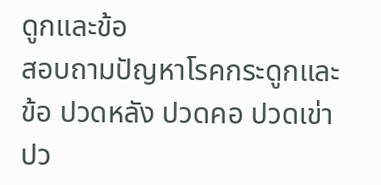ดูกและข้อ
สอบถามปัญหาโรคกระดูกและข้อ ปวดหลัง ปวดคอ ปวดเข่า ปว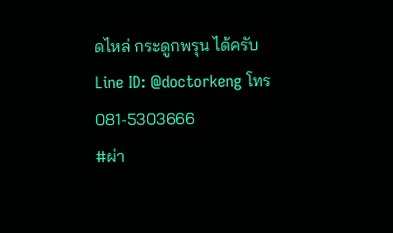ดไหล่ กระดูกพรุน ได้ครับ
Line ID: @doctorkeng โทร 081-5303666
#ผ่า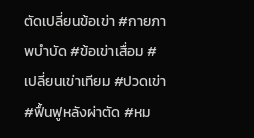ตัดเปลี่ยนข้อเข่า #กายภาพบำบัด #ข้อเข่าเสื่อม #เปลี่ยนเข่าเทียม #ปวดเข่า #ฟื้นฟูหลังผ่าตัด #หม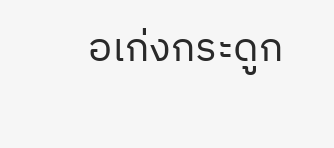อเก่งกระดูก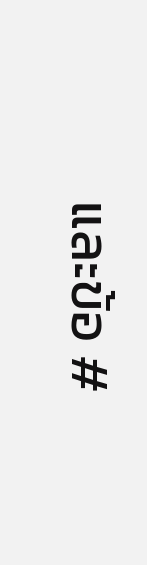และข้อ #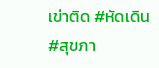เข่าติด #หัดเดิน #สุขภา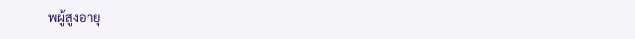พผู้สูงอายุ